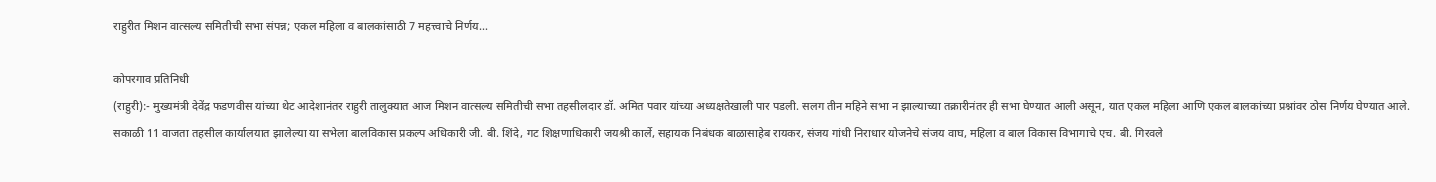राहुरीत मिशन वात्सल्य समितीची सभा संपन्न; एकल महिला व बालकांसाठी 7 महत्त्वाचे निर्णय…

कोपरगाव प्रतिनिधी
(राहुरी):- मुख्यमंत्री देवेंद्र फडणवीस यांच्या थेट आदेशानंतर राहुरी तालुक्यात आज मिशन वात्सल्य समितीची सभा तहसीलदार डॉ. अमित पवार यांच्या अध्यक्षतेखाली पार पडली. सलग तीन महिने सभा न झाल्याच्या तक्रारीनंतर ही सभा घेण्यात आली असून, यात एकल महिला आणि एकल बालकांच्या प्रश्नांवर ठोस निर्णय घेण्यात आले.
सकाळी 11 वाजता तहसील कार्यालयात झालेल्या या सभेला बालविकास प्रकल्प अधिकारी जी. बी. शिंदे, गट शिक्षणाधिकारी जयश्री कार्ले, सहायक निबंधक बाळासाहेब रायकर, संजय गांधी निराधार योजनेचे संजय वाघ, महिला व बाल विकास विभागाचे एच. बी. गिरवले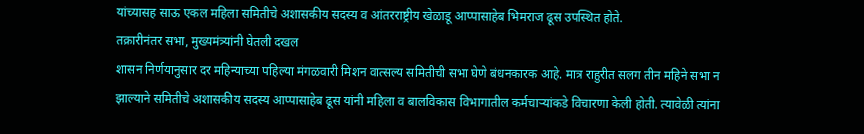यांच्यासह साऊ एकल महिला समितीचे अशासकीय सदस्य व आंतरराष्ट्रीय खेळाडू आप्पासाहेब भिमराज ढूस उपस्थित होते.
तक्रारीनंतर सभा, मुख्यमंत्र्यांनी घेतली दखल
शासन निर्णयानुसार दर महिन्याच्या पहिल्या मंगळवारी मिशन वात्सल्य समितीची सभा घेणे बंधनकारक आहे. मात्र राहुरीत सलग तीन महिने सभा न झाल्याने समितीचे अशासकीय सदस्य आप्पासाहेब ढूस यांनी महिला व बालविकास विभागातील कर्मचाऱ्यांकडे विचारणा केली होती. त्यावेळी त्यांना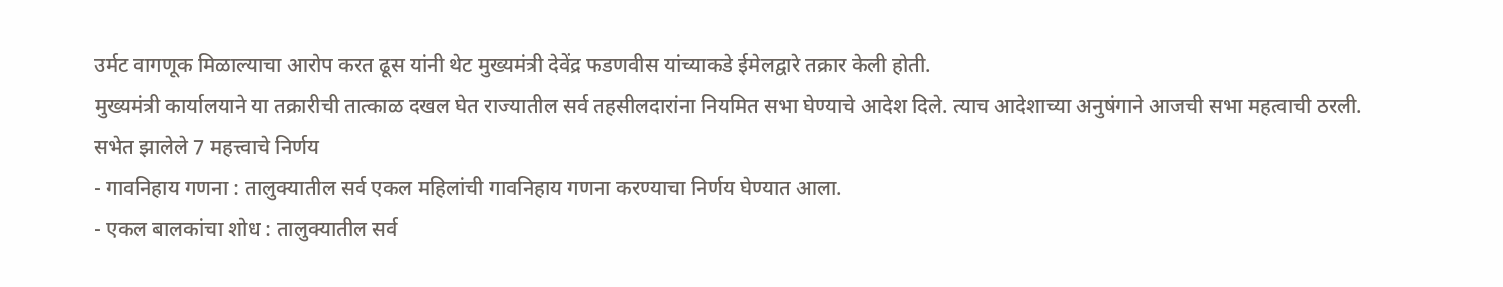उर्मट वागणूक मिळाल्याचा आरोप करत ढूस यांनी थेट मुख्यमंत्री देवेंद्र फडणवीस यांच्याकडे ईमेलद्वारे तक्रार केली होती.
मुख्यमंत्री कार्यालयाने या तक्रारीची तात्काळ दखल घेत राज्यातील सर्व तहसीलदारांना नियमित सभा घेण्याचे आदेश दिले. त्याच आदेशाच्या अनुषंगाने आजची सभा महत्वाची ठरली.
सभेत झालेले 7 महत्त्वाचे निर्णय
- गावनिहाय गणना : तालुक्यातील सर्व एकल महिलांची गावनिहाय गणना करण्याचा निर्णय घेण्यात आला.
- एकल बालकांचा शोध : तालुक्यातील सर्व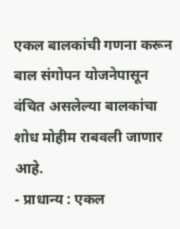एकल बालकांची गणना करून बाल संगोपन योजनेपासून वंचित असलेल्या बालकांचा शोध मोहीम राबवली जाणार आहे.
- प्राधान्य : एकल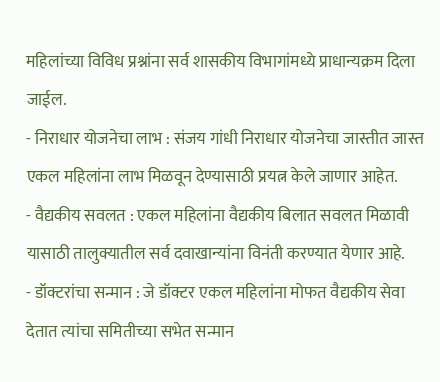महिलांच्या विविध प्रश्नांना सर्व शासकीय विभागांमध्ये प्राधान्यक्रम दिला जाईल.
- निराधार योजनेचा लाभ : संजय गांधी निराधार योजनेचा जास्तीत जास्त एकल महिलांना लाभ मिळवून देण्यासाठी प्रयत्न केले जाणार आहेत.
- वैद्यकीय सवलत : एकल महिलांना वैद्यकीय बिलात सवलत मिळावी यासाठी तालुक्यातील सर्व दवाखान्यांना विनंती करण्यात येणार आहे.
- डॉक्टरांचा सन्मान : जे डॉक्टर एकल महिलांना मोफत वैद्यकीय सेवा देतात त्यांचा समितीच्या सभेत सन्मान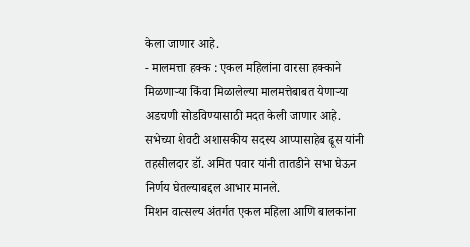केला जाणार आहे.
- मालमत्ता हक्क : एकल महिलांना वारसा हक्काने मिळणाऱ्या किंवा मिळालेल्या मालमत्तेबाबत येणाऱ्या अडचणी सोडविण्यासाठी मदत केली जाणार आहे.
सभेच्या शेवटी अशासकीय सदस्य आप्पासाहेब ढूस यांनी तहसीलदार डॉ. अमित पवार यांनी तातडीने सभा घेऊन निर्णय घेतल्याबद्दल आभार मानले.
मिशन वात्सल्य अंतर्गत एकल महिला आणि बालकांना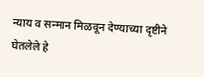न्याय व सन्मान मिळवून देण्याच्या दृष्टीने घेतलेले हे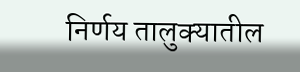निर्णय तालुक्यातील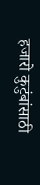हजारो कुटुंबांसाठी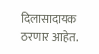दिलासादायक ठरणार आहेत.